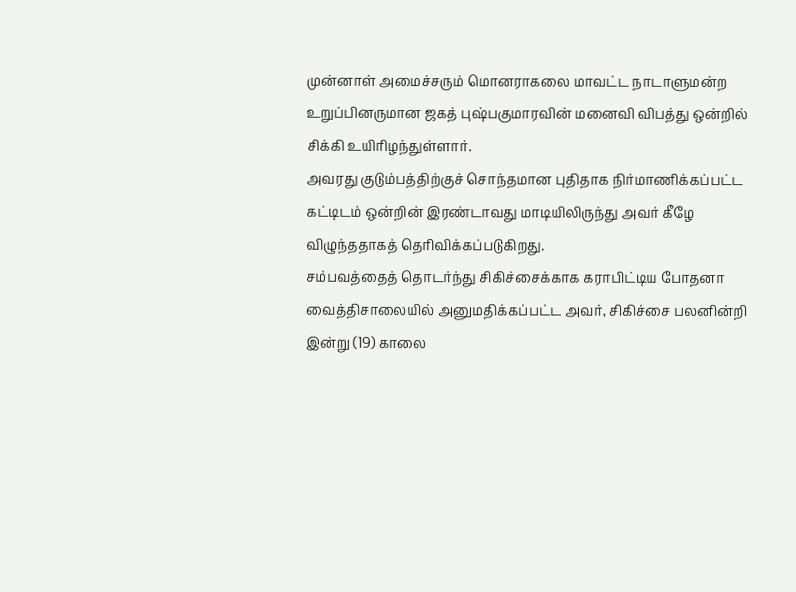முன்னாள் அமைச்சரும் மொனராகலை மாவட்ட நாடாளுமன்ற உறுப்பினருமான ஜகத் புஷ்பகுமாரவின் மனைவி விபத்து ஒன்றில் சிக்கி உயிரிழந்துள்ளார்.
அவரது குடும்பத்திற்குச் சொந்தமான புதிதாக நிர்மாணிக்கப்பட்ட கட்டிடம் ஒன்றின் இரண்டாவது மாடியிலிருந்து அவர் கீழே விழுந்ததாகத் தெரிவிக்கப்படுகிறது.
சம்பவத்தைத் தொடர்ந்து சிகிச்சைக்காக கராபிட்டிய போதனா வைத்திசாலையில் அனுமதிக்கப்பட்ட அவர், சிகிச்சை பலனின்றி இன்று (19) காலை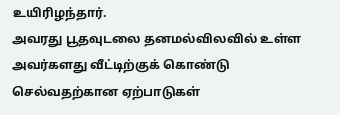உயிரிழந்தார்.
அவரது பூதவுடலை தனமல்விலவில் உள்ள அவர்களது வீட்டிற்குக் கொண்டு செல்வதற்கான ஏற்பாடுகள்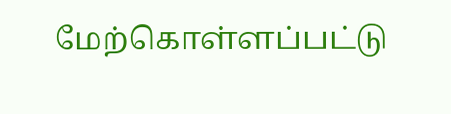மேற்கொள்ளப்பட்டு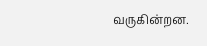வருகின்றன.